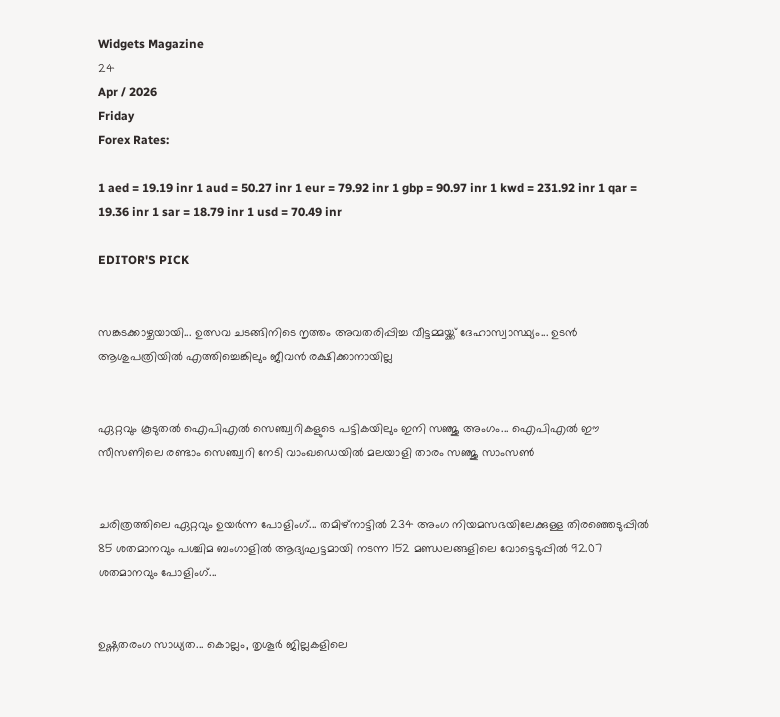Widgets Magazine
24
Apr / 2026
Friday
Forex Rates:

1 aed = 19.19 inr 1 aud = 50.27 inr 1 eur = 79.92 inr 1 gbp = 90.97 inr 1 kwd = 231.92 inr 1 qar = 19.36 inr 1 sar = 18.79 inr 1 usd = 70.49 inr

EDITOR'S PICK


സങ്കടക്കാഴ്ചയായി... ഉത്സവ ചടങ്ങിനിടെ നൃത്തം അവതരിപ്പിച്ച വീട്ടമ്മയ്ക്ക് ദേഹാസ്വാസ്ഥ്യം... ഉടൻ ആശുപത്രിയിൽ എത്തിച്ചെങ്കിലും ജീവൻ രക്ഷിക്കാനായില്ല


ഏറ്റവും കൂടുതല്‍ ഐപിഎല്‍ സെഞ്ച്വറികളുടെ പട്ടികയിലും ഇനി സഞ്ജു അംഗം... ഐപിഎല്‍ ഈ സീസണിലെ രണ്ടാം സെഞ്ച്വറി നേടി വാംഖഡെയില്‍ മലയാളി താരം സഞ്ജു സാംസണ്‍


ചരിത്രത്തിലെ ഏറ്റവും ഉയർന്ന പോളിംഗ്... തമിഴ്നാട്ടിൽ 234 അംഗ നിയമസഭയിലേക്കുള്ള തിരഞ്ഞെടുപ്പിൽ 85 ശതമാനവും പശ്ചിമ ബംഗാളിൽ ആദ്യഘട്ടമായി നടന്ന 152 മണ്ഡലങ്ങളിലെ വോട്ടെടുപ്പിൽ 92.07 ശതമാനവും പോളിംഗ്...


ഉഷ്ണതരംഗ സാധ്യത... കൊല്ലം, തൃശൂർ ജില്ലകളിലെ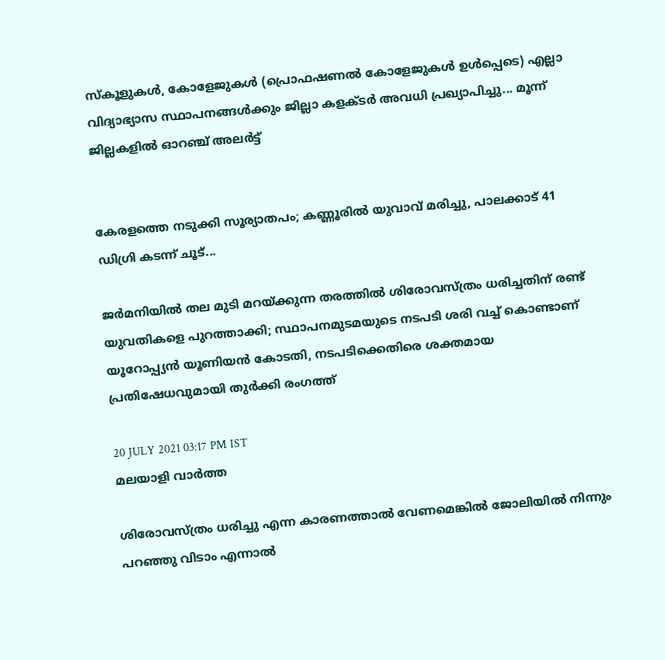സ്കൂളുകൾ, കോളേജുകൾ (പ്രൊഫഷണൽ കോളേജുകൾ ഉൾപ്പെടെ) എല്ലാ വിദ്യാഭ്യാസ സ്ഥാപനങ്ങൾക്കും ജില്ലാ കളക്ടർ അവധി പ്രഖ്യാപിച്ചു... മൂന്ന് ജില്ലകളിൽ ഓറഞ്ച് അലർട്ട്


കേരളത്തെ നടുക്കി സൂര്യാതപം; കണ്ണൂരിൽ യുവാവ് മരിച്ചു, പാലക്കാട് 41 ഡിഗ്രി കടന്ന് ചൂട്...

ജർമനിയിൽ തല മുടി മറയ്ക്കുന്ന തരത്തിൽ ശിരോവസ്ത്രം ധരിച്ചതിന് രണ്ട് യുവതികളെ പുറത്താക്കി; സ്ഥാപനമുടമയുടെ നടപടി ശരി വച്ച് കൊണ്ടാണ് യൂറോപ്പ്യൻ യൂണിയൻ കോടതി, നടപടിക്കെതിരെ ശക്തമായ പ്രതിഷേധവുമായി തുർക്കി രംഗത്ത്

20 JULY 2021 03:17 PM IST
മലയാളി വാര്‍ത്ത

ശിരോവസ്ത്രം ധരിച്ചു എന്ന കാരണത്താൽ വേണമെങ്കിൽ ജോലിയിൽ നിന്നും പറഞ്ഞു വിടാം എന്നാൽ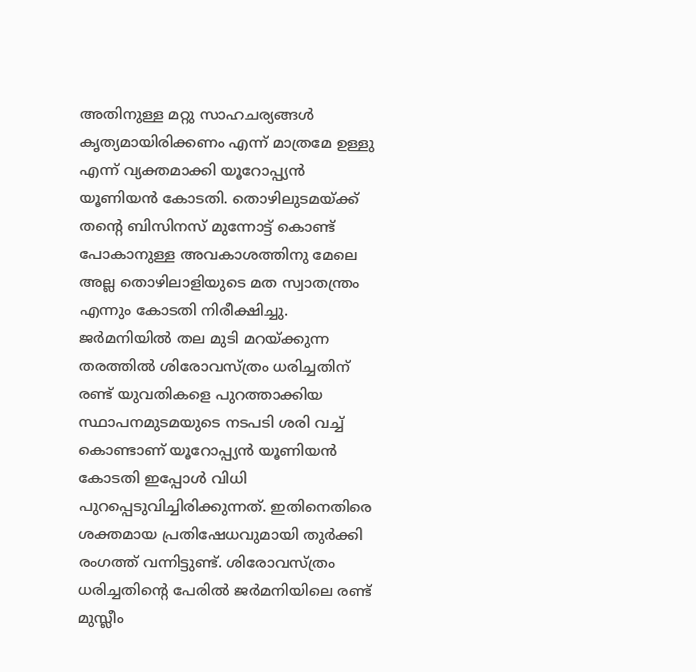അതിനുള്ള മറ്റു സാഹചര്യങ്ങൾ കൃത്യമായിരിക്കണം എന്ന് മാത്രമേ ഉള്ളു എന്ന് വ്യക്തമാക്കി യൂറോപ്പ്യൻ യൂണിയൻ കോടതി. തൊഴിലുടമയ്ക്ക് തന്റെ ബിസിനസ് മുന്നോട്ട് കൊണ്ട് പോകാനുള്ള അവകാശത്തിനു മേലെ അല്ല തൊഴിലാളിയുടെ മത സ്വാതന്ത്രം എന്നും കോടതി നിരീക്ഷിച്ചു. ജർമനിയിൽ തല മുടി മറയ്ക്കുന്ന തരത്തിൽ ശിരോവസ്ത്രം ധരിച്ചതിന് രണ്ട് യുവതികളെ പുറത്താക്കിയ സ്ഥാപനമുടമയുടെ നടപടി ശരി വച്ച് കൊണ്ടാണ് യൂറോപ്പ്യൻ യൂണിയൻ കോടതി ഇപ്പോൾ വിധി പുറപ്പെടുവിച്ചിരിക്കുന്നത്. ഇതിനെതിരെ ശക്തമായ പ്രതിഷേധവുമായി തുർക്കി രംഗത്ത് വന്നിട്ടുണ്ട്. ശിരോവസ്ത്രം ധരിച്ചതിന്റെ പേരിൽ ജർമനിയിലെ രണ്ട് മുസ്ലീം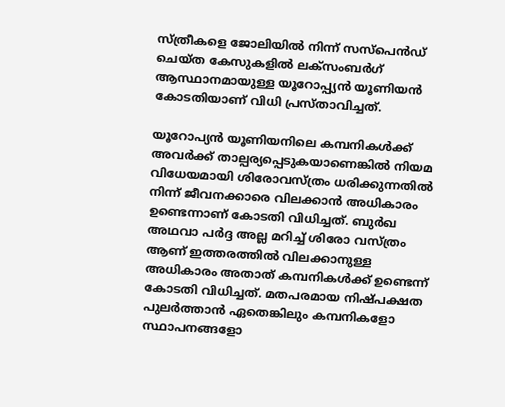സ്ത്രീകളെ ജോലിയിൽ നിന്ന് സസ്പെൻഡ് ചെയ്ത കേസുകളിൽ ലക്സംബർഗ് ആസ്ഥാനമായുള്ള യൂറോപ്പ്യൻ യൂണിയൻ കോടതിയാണ് വിധി പ്രസ്താവിച്ചത്.

യൂറോപ്യൻ യൂണിയനിലെ കമ്പനികൾക്ക് അവർക്ക് താല്പര്യപ്പെടുകയാണെങ്കിൽ നിയമ വിധേയമായി ശിരോവസ്ത്രം ധരിക്കുന്നതിൽ നിന്ന് ജീവനക്കാരെ വിലക്കാൻ അധികാരം ഉണ്ടെന്നാണ് കോടതി വിധിച്ചത്. ബുർഖ അഥവാ പർദ്ദ അല്ല മറിച്ച് ശിരോ വസ്ത്രം ആണ് ഇത്തരത്തിൽ വിലക്കാനുള്ള അധികാരം അതാത് കമ്പനികൾക്ക് ഉണ്ടെന്ന് കോടതി വിധിച്ചത്. മതപരമായ നിഷ്‌പക്ഷത പുലർത്താൻ ഏതെങ്കിലും കമ്പനികളോ സ്ഥാപനങ്ങളോ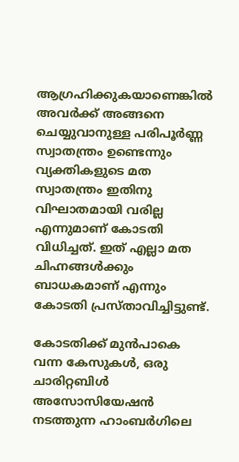ആഗ്രഹിക്കുകയാണെങ്കിൽ അവർക്ക് അങ്ങനെ ചെയ്യുവാനുള്ള പരിപൂർണ്ണ സ്വാതന്ത്രം ഉണ്ടെന്നും വ്യക്തികളുടെ മത സ്വാതന്ത്രം ഇതിനു വിഘാതമായി വരില്ല എന്നുമാണ് കോടതി വിധിച്ചത്. ഇത് എല്ലാ മത ചിഹ്നങ്ങൾക്കും ബാധകമാണ് എന്നും കോടതി പ്രസ്താവിച്ചിട്ടുണ്ട്.

കോടതിക്ക് മുൻപാകെ വന്ന കേസുകൾ, ഒരു ചാരിറ്റബിൾ അസോസിയേഷൻ നടത്തുന്ന ഹാംബർഗിലെ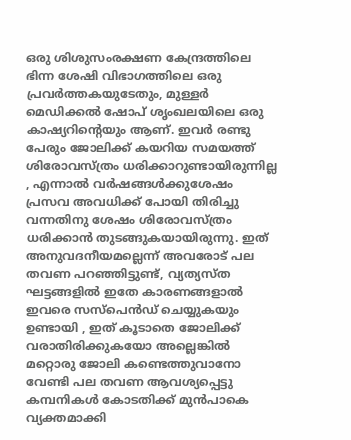ഒരു ശിശുസംരക്ഷണ കേന്ദ്രത്തിലെ ഭിന്ന ശേഷി വിഭാഗത്തിലെ ഒരു പ്രവർത്തകയുടേതും, മുള്ളർ മെഡിക്കൽ ഷോപ് ശൃംഖലയിലെ ഒരു കാഷ്യറിന്റെയും ആണ്. ഇവർ രണ്ടു പേരും ജോലിക്ക് കയറിയ സമയത്ത് ശിരോവസ്ത്രം ധരിക്കാറുണ്ടായിരുന്നില്ല , എന്നാൽ വർഷങ്ങൾക്കുശേഷം പ്രസവ അവധിക്ക് പോയി തിരിച്ചു വന്നതിനു ശേഷം ശിരോവസ്ത്രം ധരിക്കാൻ തുടങ്ങുകയായിരുന്നു. ഇത് അനുവദനീയമല്ലെന്ന് അവരോട് പല തവണ പറഞ്ഞിട്ടുണ്ട്, വ്യത്യസ്ത ഘട്ടങ്ങളിൽ ഇതേ കാരണങ്ങളാൽ ഇവരെ സസ്പെൻഡ് ചെയ്യുകയും ഉണ്ടായി , ഇത് കൂടാതെ ജോലിക്ക് വരാതിരിക്കുകയോ അല്ലെങ്കിൽ മറ്റൊരു ജോലി കണ്ടെത്തുവാനോ വേണ്ടി പല തവണ ആവശ്യപ്പെട്ടു കമ്പനികൾ കോടതിക്ക് മുൻപാകെ വ്യക്തമാക്കി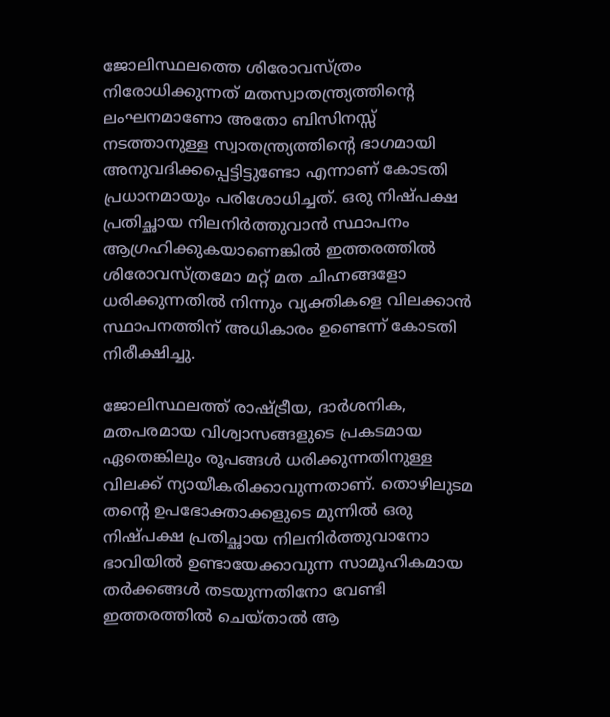ജോലിസ്ഥലത്തെ ശിരോവസ്ത്രം നിരോധിക്കുന്നത് മതസ്വാതന്ത്ര്യത്തിന്റെ ലംഘനമാണോ അതോ ബിസിനസ്സ് നടത്താനുള്ള സ്വാതന്ത്ര്യത്തിന്റെ ഭാഗമായി അനുവദിക്കപ്പെട്ടിട്ടുണ്ടോ എന്നാണ് കോടതി പ്രധാനമായും പരിശോധിച്ചത്. ഒരു നിഷ്‌പക്ഷ പ്രതിച്ഛായ നിലനിർത്തുവാൻ സ്ഥാപനം ആഗ്രഹിക്കുകയാണെങ്കിൽ ഇത്തരത്തിൽ ശിരോവസ്ത്രമോ മറ്റ് മത ചിഹ്നങ്ങളോ ധരിക്കുന്നതിൽ നിന്നും വ്യക്തികളെ വിലക്കാൻ സ്ഥാപനത്തിന് അധികാരം ഉണ്ടെന്ന് കോടതി നിരീക്ഷിച്ചു.

ജോലിസ്ഥലത്ത് രാഷ്ട്രീയ, ദാർശനിക, മതപരമായ വിശ്വാസങ്ങളുടെ പ്രകടമായ ഏതെങ്കിലും രൂപങ്ങൾ ധരിക്കുന്നതിനുള്ള വിലക്ക് ന്യായീകരിക്കാവുന്നതാണ്. തൊഴിലുടമ തന്റെ ഉപഭോക്താക്കളുടെ മുന്നിൽ ഒരു നിഷ്പക്ഷ പ്രതിച്ഛായ നിലനിർത്തുവാനോ ഭാവിയിൽ ഉണ്ടായേക്കാവുന്ന സാമൂഹികമായ തർക്കങ്ങൾ തടയുന്നതിനോ വേണ്ടി ഇത്തരത്തിൽ ചെയ്താൽ ആ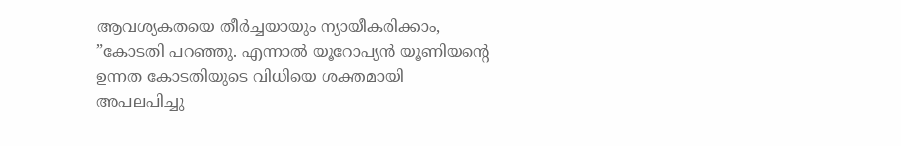ആവശ്യകതയെ തീർച്ചയായും ന്യായീകരിക്കാം, ”കോടതി പറഞ്ഞു. എന്നാൽ യൂറോപ്യൻ യൂണിയന്റെ ഉന്നത കോടതിയുടെ വിധിയെ ശക്തമായി അപലപിച്ചു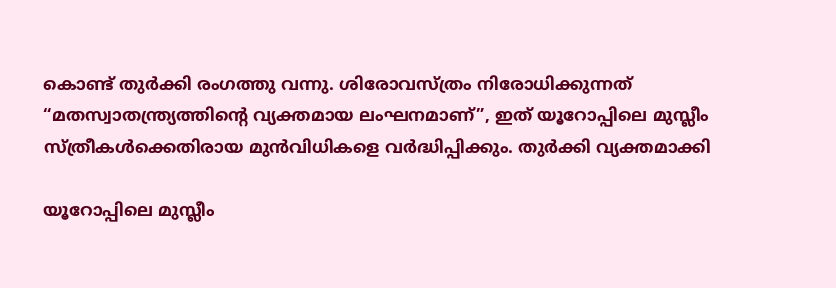കൊണ്ട് തുർക്കി രംഗത്തു വന്നു. ശിരോവസ്ത്രം നിരോധിക്കുന്നത് “മതസ്വാതന്ത്ര്യത്തിന്റെ വ്യക്തമായ ലംഘനമാണ്”, ഇത് യൂറോപ്പിലെ മുസ്ലീം സ്ത്രീകൾക്കെതിരായ മുൻവിധികളെ വർദ്ധിപ്പിക്കും. തുർക്കി വ്യക്തമാക്കി

യൂറോപ്പിലെ മുസ്ലീം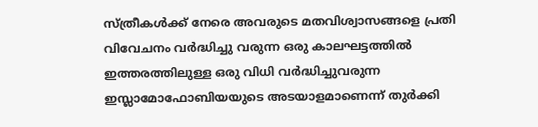സ്ത്രീകൾക്ക് നേരെ അവരുടെ മതവിശ്വാസങ്ങളെ പ്രതി വിവേചനം വർദ്ധിച്ചു വരുന്ന ഒരു കാലഘട്ടത്തിൽ ഇത്തരത്തിലുള്ള ഒരു വിധി വർദ്ധിച്ചുവരുന്ന ഇസ്ലാമോഫോബിയയുടെ അടയാളമാണെന്ന് തുർക്കി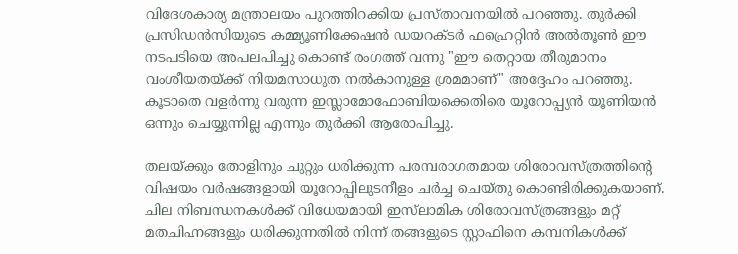വിദേശകാര്യ മന്ത്രാലയം പുറത്തിറക്കിയ പ്രസ്താവനയിൽ പറഞ്ഞു. തുർക്കി പ്രസിഡൻസിയുടെ കമ്മ്യൂണിക്കേഷൻ ഡയറക്ടർ ഫഹ്രെറ്റിൻ അൽതൂൺ ഈ നടപടിയെ അപലപിച്ചു കൊണ്ട് രംഗത്ത് വന്നു "ഈ തെറ്റായ തീരുമാനം വംശീയതയ്ക്ക് നിയമസാധുത നൽകാനുള്ള ശ്രമമാണ്" അദ്ദേഹം പറഞ്ഞു. കൂടാതെ വളർന്നു വരുന്ന ഇസ്ലാമോഫോബിയക്കെതിരെ യൂറോപ്പ്യൻ യൂണിയൻ ഒന്നും ചെയ്യുന്നില്ല എന്നും തുർക്കി ആരോപിച്ചു.

തലയ്ക്കും തോളിനും ചുറ്റും ധരിക്കുന്ന പരമ്പരാഗതമായ ശിരോവസ്ത്രത്തിന്റെ വിഷയം വർഷങ്ങളായി യൂറോപ്പിലുടനീളം ചർച്ച ചെയ്തു കൊണ്ടിരിക്കുകയാണ്. ചില നിബന്ധനകൾക്ക് വിധേയമായി ഇസ്‌ലാമിക ശിരോവസ്ത്രങ്ങളും മറ്റ് മതചിഹ്നങ്ങളും ധരിക്കുന്നതിൽ നിന്ന് തങ്ങളുടെ സ്റ്റാഫിനെ കമ്പനികൾക്ക്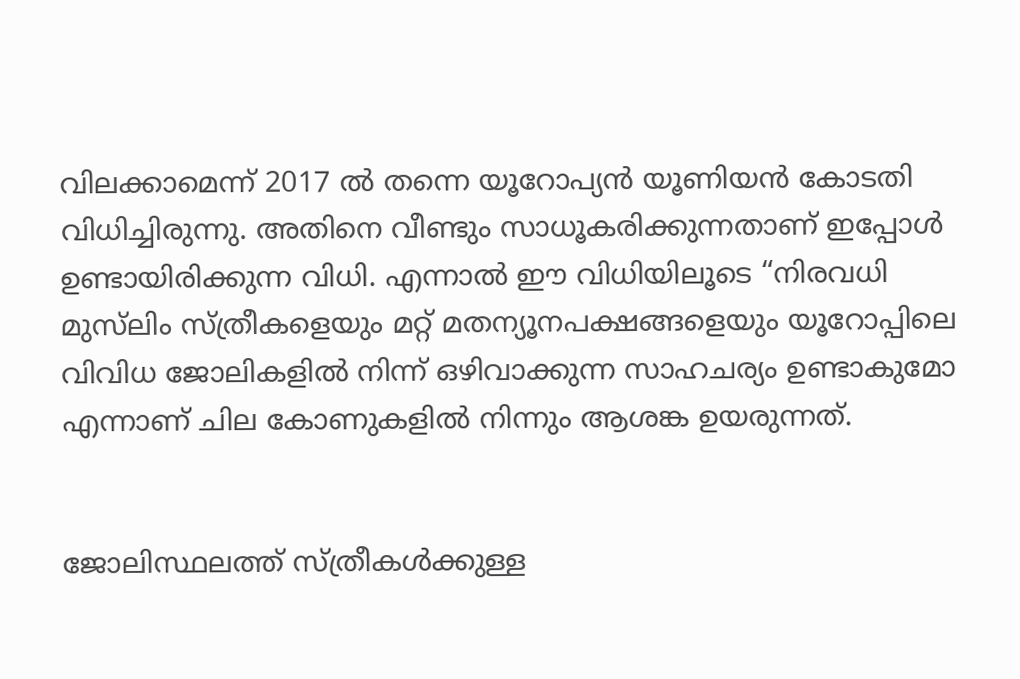വിലക്കാമെന്ന് 2017 ൽ തന്നെ യൂറോപ്യൻ യൂണിയൻ കോടതി വിധിച്ചിരുന്നു. അതിനെ വീണ്ടും സാധൂകരിക്കുന്നതാണ് ഇപ്പോൾ ഉണ്ടായിരിക്കുന്ന വിധി. എന്നാൽ ഈ വിധിയിലൂടെ “നിരവധി മുസ്‌ലിം സ്ത്രീകളെയും മറ്റ് മതന്യൂനപക്ഷങ്ങളെയും യൂറോപ്പിലെ വിവിധ ജോലികളിൽ നിന്ന് ഒഴിവാക്കുന്ന സാഹചര്യം ഉണ്ടാകുമോ എന്നാണ് ചില കോണുകളിൽ നിന്നും ആശങ്ക ഉയരുന്നത്.


ജോലിസ്ഥലത്ത് സ്ത്രീകൾക്കുള്ള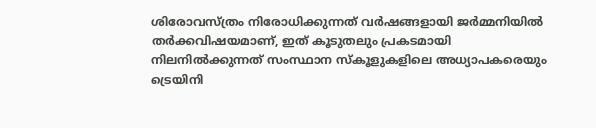ശിരോവസ്ത്രം നിരോധിക്കുന്നത് വർഷങ്ങളായി ജർമ്മനിയിൽ തർക്കവിഷയമാണ്, ഇത് കൂടുതലും പ്രകടമായി നിലനിൽക്കുന്നത് സംസ്ഥാന സ്കൂളുകളിലെ അധ്യാപകരെയും ട്രെയിനി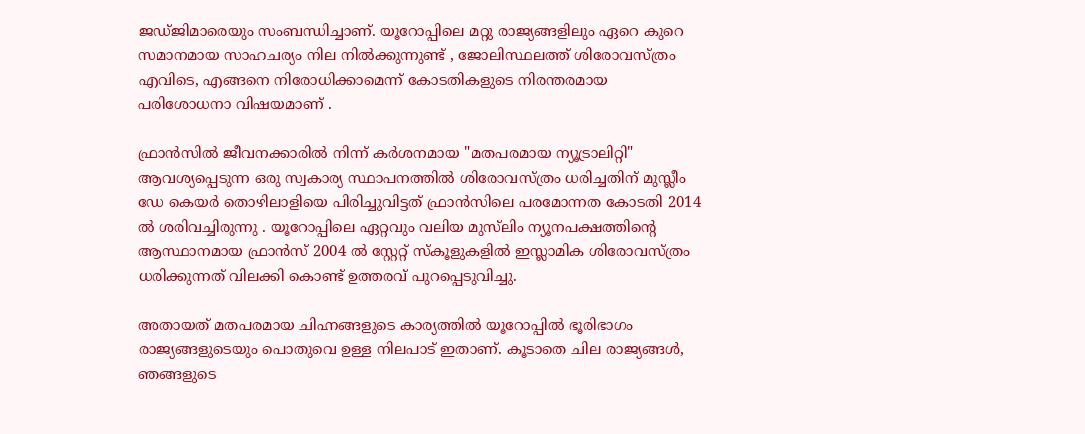ജഡ്ജിമാരെയും സംബന്ധിച്ചാണ്. യൂറോപ്പിലെ മറ്റു രാജ്യങ്ങളിലും ഏറെ കുറെ സമാനമായ സാഹചര്യം നില നിൽക്കുന്നുണ്ട് , ജോലിസ്ഥലത്ത് ശിരോവസ്ത്രം എവിടെ, എങ്ങനെ നിരോധിക്കാമെന്ന് കോടതികളുടെ നിരന്തരമായ പരിശോധനാ വിഷയമാണ് .

ഫ്രാൻ‌സിൽ ജീവനക്കാരിൽ നിന്ന് കർശനമായ "മതപരമായ ന്യൂട്രാലിറ്റി" ആവശ്യപ്പെടുന്ന ഒരു സ്വകാര്യ സ്ഥാപനത്തിൽ ശിരോവസ്ത്രം ധരിച്ചതിന് മുസ്ലീം ഡേ കെയർ തൊഴിലാളിയെ പിരിച്ചുവിട്ടത് ഫ്രാൻസിലെ പരമോന്നത കോടതി 2014 ൽ ശരിവച്ചിരുന്നു . യൂറോപ്പിലെ ഏറ്റവും വലിയ മുസ്‌ലിം ന്യൂനപക്ഷത്തിന്റെ ആസ്ഥാനമായ ഫ്രാൻസ് 2004 ൽ സ്റ്റേറ്റ് സ്‌കൂളുകളിൽ ഇസ്ലാമിക ശിരോവസ്ത്രം ധരിക്കുന്നത് വിലക്കി കൊണ്ട് ഉത്തരവ് പുറപ്പെടുവിച്ചു.

അതായത് മതപരമായ ചിഹ്നങ്ങളുടെ കാര്യത്തിൽ യൂറോപ്പിൽ ഭൂരിഭാഗം രാജ്യങ്ങളുടെയും പൊതുവെ ഉള്ള നിലപാട് ഇതാണ്. കൂടാതെ ചില രാജ്യങ്ങൾ, ഞങ്ങളുടെ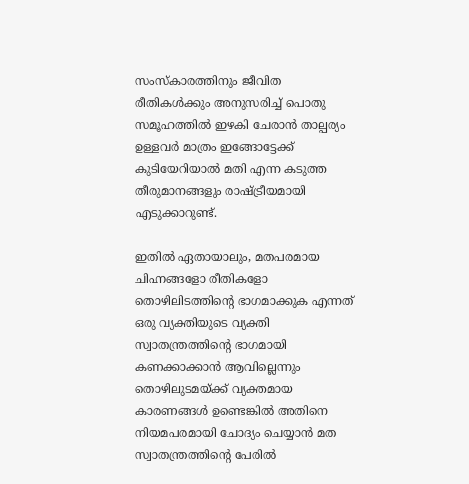സംസ്കാരത്തിനും ജീവിത രീതികൾക്കും അനുസരിച്ച് പൊതു സമൂഹത്തിൽ ഇഴകി ചേരാൻ താല്പര്യം ഉള്ളവർ മാത്രം ഇങ്ങോട്ടേക്ക് കുടിയേറിയാൽ മതി എന്ന കടുത്ത തീരുമാനങ്ങളും രാഷ്ട്രീയമായി എടുക്കാറുണ്ട്.

ഇതിൽ ഏതായാലും, മതപരമായ ചിഹ്നങ്ങളോ രീതികളോ തൊഴിലിടത്തിന്റെ ഭാഗമാക്കുക എന്നത് ഒരു വ്യക്തിയുടെ വ്യക്തി സ്വാതന്ത്രത്തിന്റെ ഭാഗമായി കണക്കാക്കാൻ ആവില്ലെന്നും തൊഴിലുടമയ്ക്ക് വ്യക്തമായ കാരണങ്ങൾ ഉണ്ടെങ്കിൽ അതിനെ നിയമപരമായി ചോദ്യം ചെയ്യാൻ മത സ്വാതന്ത്രത്തിന്റെ പേരിൽ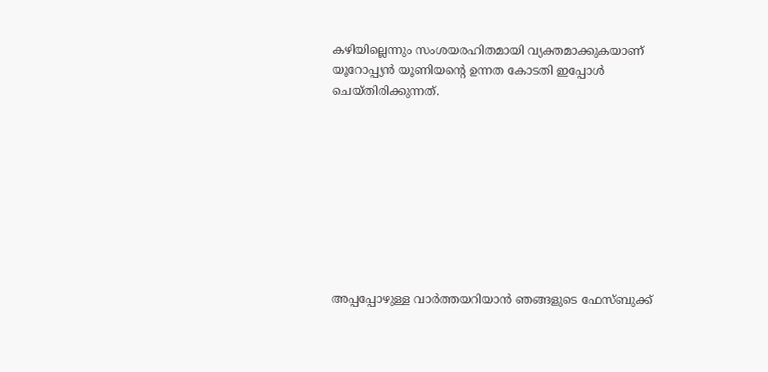കഴിയില്ലെന്നും സംശയരഹിതമായി വ്യക്തമാക്കുകയാണ് യൂറോപ്പ്യൻ യൂണിയന്റെ ഉന്നത കോടതി ഇപ്പോൾ ചെയ്തിരിക്കുന്നത്.









അപ്പപ്പോഴുള്ള വാര്‍ത്തയറിയാന്‍ ഞങ്ങളുടെ ഫേസ്‌ബുക്ക്‌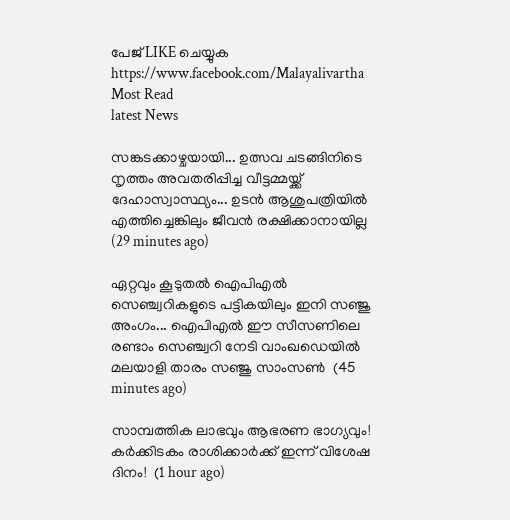പേജ് LIKE ചെയ്യുക
https://www.facebook.com/Malayalivartha
Most Read
latest News

സങ്കടക്കാഴ്ചയായി... ഉത്സവ ചടങ്ങിനിടെ നൃത്തം അവതരിപ്പിച്ച വീട്ടമ്മയ്ക്ക് ദേഹാസ്വാസ്ഥ്യം... ഉടൻ ആശുപത്രിയിൽ എത്തിച്ചെങ്കിലും ജീവൻ രക്ഷിക്കാനായില്ല  (29 minutes ago)

ഏറ്റവും കൂടുതല്‍ ഐപിഎല്‍ സെഞ്ച്വറികളുടെ പട്ടികയിലും ഇനി സഞ്ജു അംഗം... ഐപിഎല്‍ ഈ സീസണിലെ രണ്ടാം സെഞ്ച്വറി നേടി വാംഖഡെയില്‍ മലയാളി താരം സഞ്ജു സാംസണ്‍  (45 minutes ago)

സാമ്പത്തിക ലാഭവും ആഭരണ ഭാഗ്യവും! കർക്കിടകം രാശിക്കാർക്ക് ഇന്ന് വിശേഷ ദിനം!  (1 hour ago)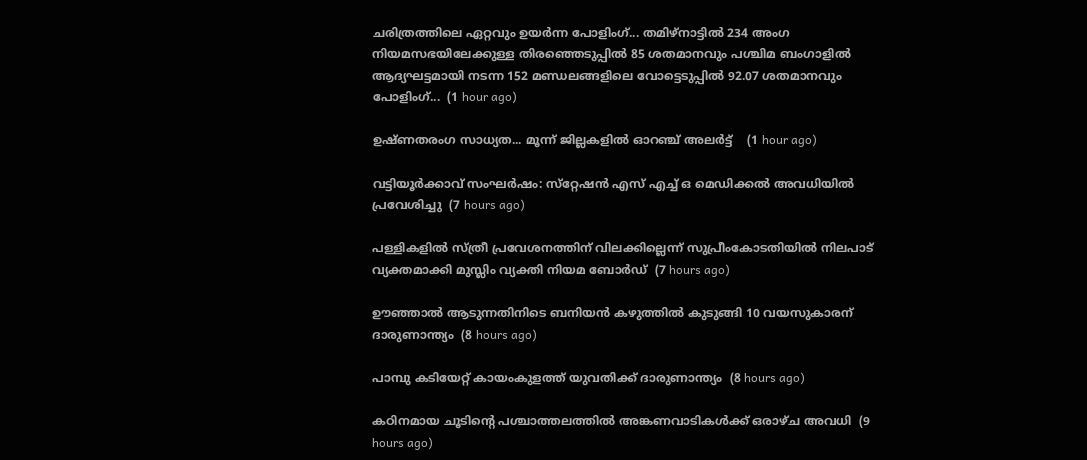ചരിത്രത്തിലെ ഏറ്റവും ഉയർന്ന പോളിംഗ്... തമിഴ്നാട്ടിൽ 234 അംഗ നിയമസഭയിലേക്കുള്ള തിരഞ്ഞെടുപ്പിൽ 85 ശതമാനവും പശ്ചിമ ബംഗാളിൽ ആദ്യഘട്ടമായി നടന്ന 152 മണ്ഡലങ്ങളിലെ വോട്ടെടുപ്പിൽ 92.07 ശതമാനവും പോളിംഗ്...  (1 hour ago)

ഉഷ്ണതരംഗ സാധ്യത... മൂന്ന് ജില്ലകളിൽ ഓറഞ്ച് അലർട്ട്    (1 hour ago)

വട്ടിയൂര്‍ക്കാവ് സംഘര്‍ഷം: സ്‌റ്റേഷന്‍ എസ് എച്ച് ഒ മെഡിക്കല്‍ അവധിയില്‍ പ്രവേശിച്ചു  (7 hours ago)

പള്ളികളില്‍ സ്ത്രീ പ്രവേശനത്തിന് വിലക്കില്ലെന്ന് സുപ്രീംകോടതിയില്‍ നിലപാട് വ്യക്തമാക്കി മുസ്ലിം വ്യക്തി നിയമ ബോര്‍ഡ്  (7 hours ago)

ഊഞ്ഞാല്‍ ആടുന്നതിനിടെ ബനിയന്‍ കഴുത്തില്‍ കുടുങ്ങി 10 വയസുകാരന് ദാരുണാന്ത്യം  (8 hours ago)

പാമ്പു കടിയേറ്റ് കായംകുളത്ത് യുവതിക്ക് ദാരുണാന്ത്യം  (8 hours ago)

കഠിനമായ ചൂടിന്റെ പശ്ചാത്തലത്തില്‍ അങ്കണവാടികള്‍ക്ക് ഒരാഴ്ച അവധി  (9 hours ago)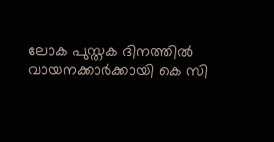ലോക പുസ്തക ദിനത്തില്‍ വായനക്കാര്‍ക്കായി കെ സി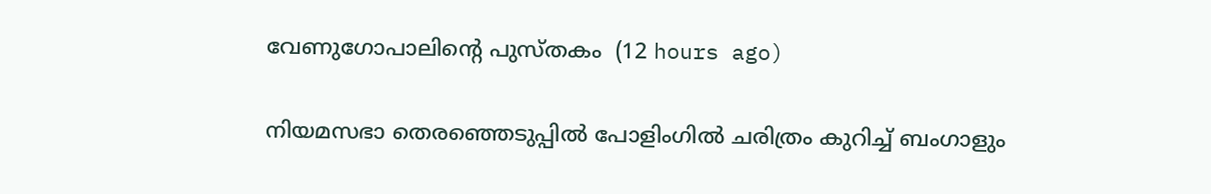വേണുഗോപാലിന്റെ പുസ്തകം  (12 hours ago)

നിയമസഭാ തെരഞ്ഞെടുപ്പില്‍ പോളിംഗില്‍ ചരിത്രം കുറിച്ച് ബംഗാളും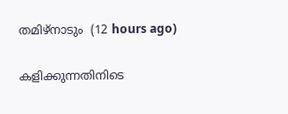തമിഴ്‌നാടും  (12 hours ago)

കളിക്കുന്നതിനിടെ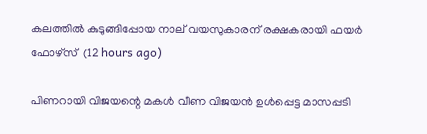കലത്തില്‍ കുടുങ്ങിപ്പോയ നാല് വയസുകാരന് രക്ഷകരായി ഫയര്‍ ഫോഴ്‌സ്  (12 hours ago)

പിണറായി വിജയന്റെ മകള്‍ വീണ വിജയന്‍ ഉള്‍പ്പെട്ട മാസപ്പടി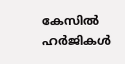കേസില്‍ ഹര്‍ജികള്‍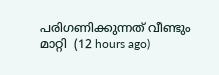പരിഗണിക്കുന്നത് വീണ്ടും മാറ്റി  (12 hours ago)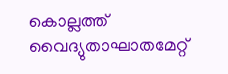കൊല്ലത്ത് വൈദ്യുതാഘാതമേറ്റ്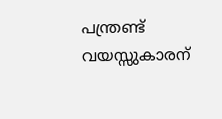പന്ത്രണ്ട് വയസ്സുകാരന്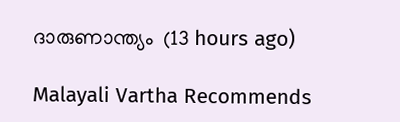ദാരുണാന്ത്യം  (13 hours ago)

Malayali Vartha Recommends